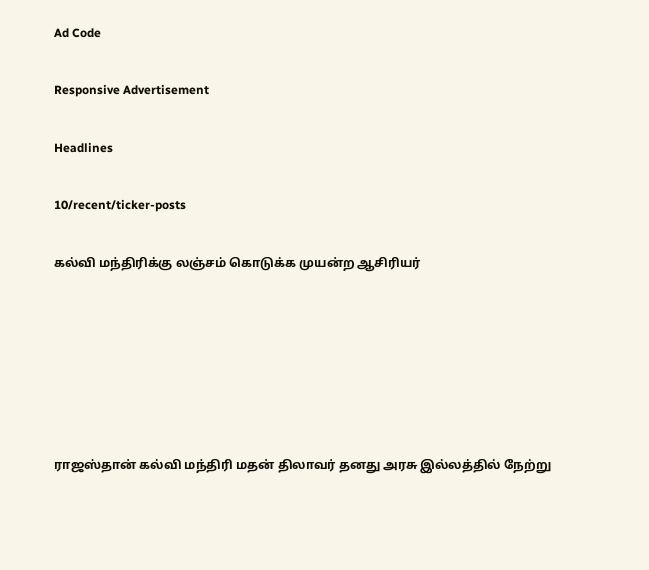Ad Code

Responsive Advertisement

Headlines

10/recent/ticker-posts

கல்வி மந்திரிக்கு லஞ்சம் கொடுக்க முயன்ற ஆசிரியர்






ராஜஸ்தான் கல்வி மந்திரி மதன் திலாவர் தனது அரசு இல்லத்தில் நேற்று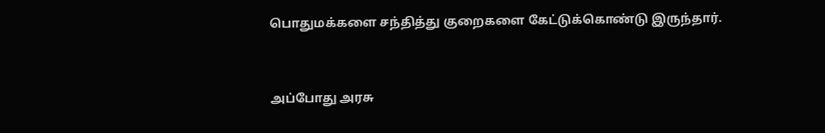பொதுமக்களை சந்தித்து குறைகளை கேட்டுக்கொண்டு இருந்தார்.


அப்போது அரசு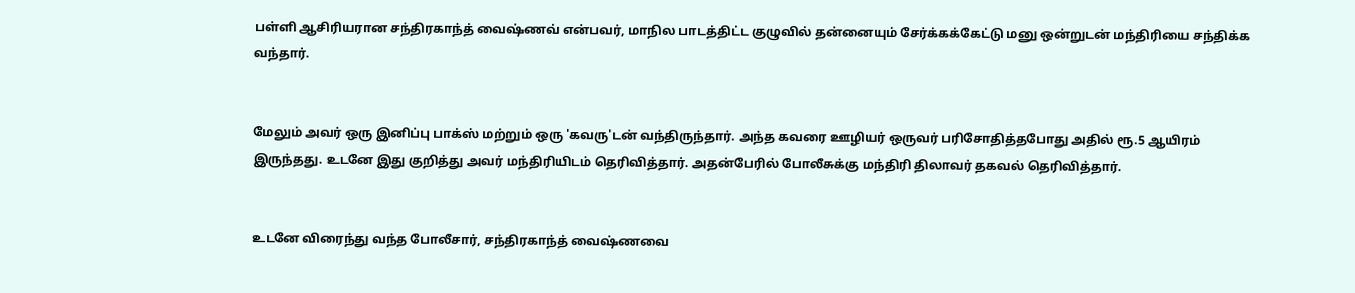பள்ளி ஆசிரியரான சந்திரகாந்த் வைஷ்ணவ் என்பவர், மாநில பாடத்திட்ட குழுவில் தன்னையும் சேர்க்கக்கேட்டு மனு ஒன்றுடன் மந்திரியை சந்திக்க வந்தார்.


மேலும் அவர் ஒரு இனிப்பு பாக்ஸ் மற்றும் ஒரு 'கவரு'டன் வந்திருந்தார். அந்த கவரை ஊழியர் ஒருவர் பரிசோதித்தபோது அதில் ரூ.5 ஆயிரம் இருந்தது. உடனே இது குறித்து அவர் மந்திரியிடம் தெரிவித்தார். அதன்பேரில் போலீசுக்கு மந்திரி திலாவர் தகவல் தெரிவித்தார்.


உடனே விரைந்து வந்த போலீசார், சந்திரகாந்த் வைஷ்ணவை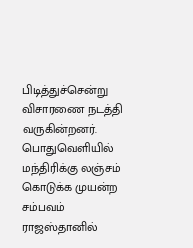பிடித்துச்சென்று விசாரணை நடத்தி வருகின்றனர். பொதுவெளியில் மந்திரிக்கு லஞ்சம் கொடுக்க முயன்ற சம்பவம் ராஜஸ்தானில்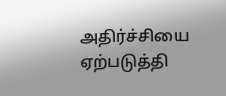அதிர்ச்சியை ஏற்படுத்தி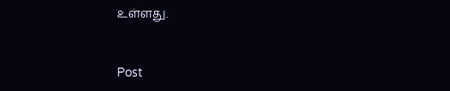உள்ளது.


Post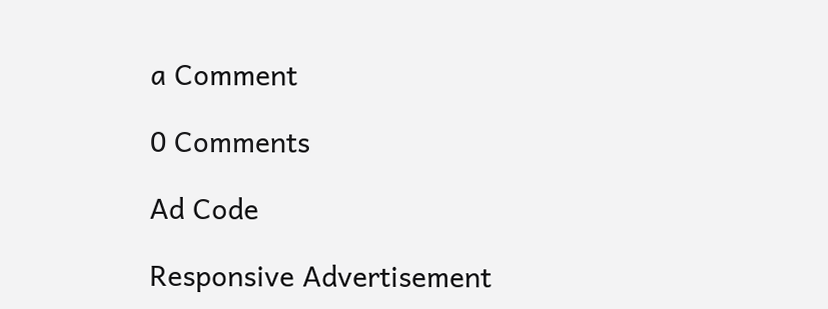a Comment

0 Comments

Ad Code

Responsive Advertisement